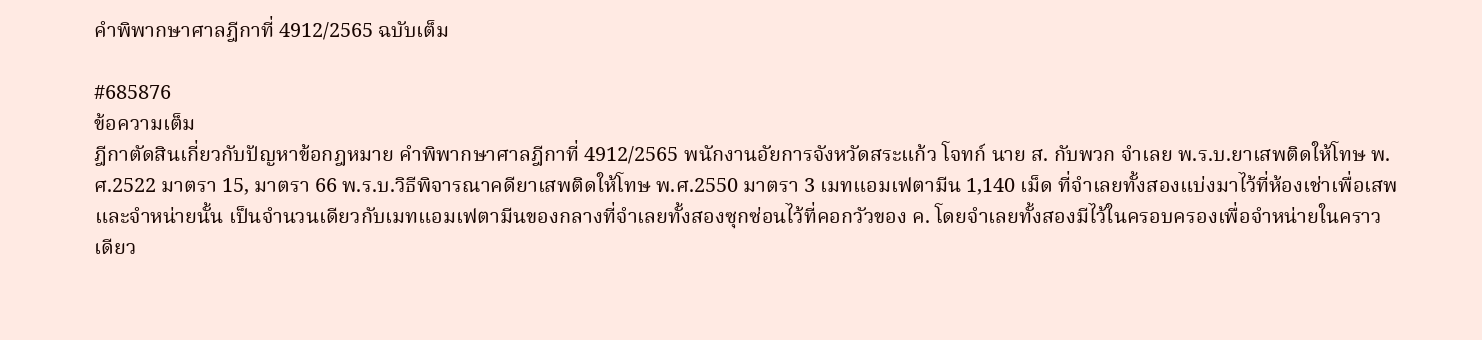คำพิพากษาศาลฎีกาที่ 4912/2565 ฉบับเต็ม

#685876
ข้อความเต็ม
ฎีกาตัดสินเกี่ยวกับปัญหาข้อกฎหมาย คำพิพากษาศาลฎีกาที่ 4912/2565 พนักงานอัยการจังหวัดสระแก้ว โจทก์ นาย ส. กับพวก จำเลย พ.ร.บ.ยาเสพติดให้โทษ พ.ศ.2522 มาตรา 15, มาตรา 66 พ.ร.บ.วิธีพิจารณาคดียาเสพติดให้โทษ พ.ศ.2550 มาตรา 3 เมทแอมเฟตามีน 1,140 เม็ด ที่จำเลยทั้งสองแบ่งมาไว้ที่ห้องเช่าเพื่อเสพและจำหน่ายนั้น เป็นจำนวนเดียวกับเมทแอมเฟตามีนของกลางที่จำเลยทั้งสองซุกซ่อนไว้ที่คอกวัวของ ค. โดยจำเลยทั้งสองมีไว้ในครอบครองเพื่อจำหน่ายในคราวเดียว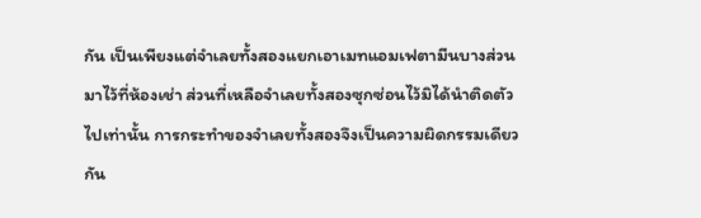กัน เป็นเพียงแต่จำเลยทั้งสองแยกเอาเมทแอมเฟตามีนบางส่วนมาไว้ที่ห้องเช่า ส่วนที่เหลือจำเลยทั้งสองซุกซ่อนไว้มิได้นำติดตัวไปเท่านั้น การกระทำของจำเลยทั้งสองจึงเป็นความผิดกรรมเดียวกัน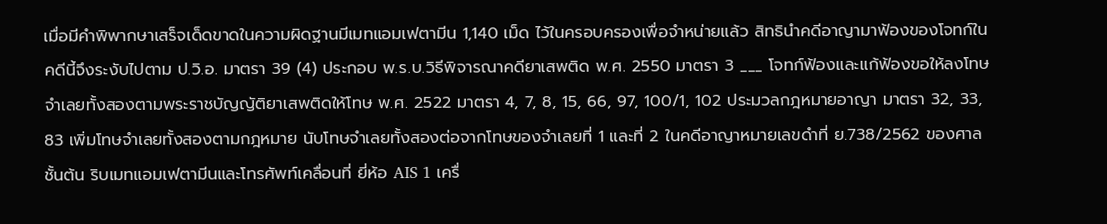เมื่อมีคำพิพากษาเสร็จเด็ดขาดในความผิดฐานมีเมทแอมเฟตามีน 1,140 เม็ด ไว้ในครอบครองเพื่อจำหน่ายแล้ว สิทธินำคดีอาญามาฟ้องของโจทก์ในคดีนี้จึงระงับไปตาม ป.วิ.อ. มาตรา 39 (4) ประกอบ พ.ร.บ.วิธีพิจารณาคดียาเสพติด พ.ศ. 2550 มาตรา 3 ___ โจทก์ฟ้องและแก้ฟ้องขอให้ลงโทษจำเลยทั้งสองตามพระราชบัญญัติยาเสพติดให้โทษ พ.ศ. 2522 มาตรา 4, 7, 8, 15, 66, 97, 100/1, 102 ประมวลกฎหมายอาญา มาตรา 32, 33, 83 เพิ่มโทษจำเลยทั้งสองตามกฎหมาย นับโทษจำเลยทั้งสองต่อจากโทษของจำเลยที่ 1 และที่ 2 ในคดีอาญาหมายเลขดำที่ ย.738/2562 ของศาลชั้นต้น ริบเมทแอมเฟตามีนและโทรศัพท์เคลื่อนที่ ยี่ห้อ AIS 1 เครื่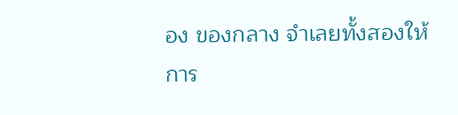อง ของกลาง จำเลยทั้งสองให้การ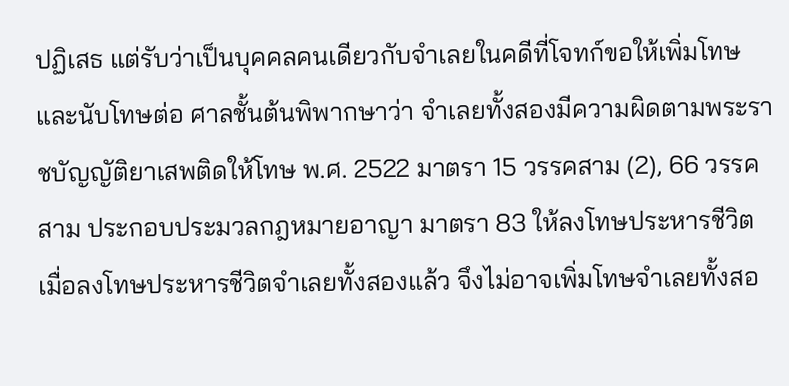ปฏิเสธ แต่รับว่าเป็นบุคคลคนเดียวกับจำเลยในคดีที่โจทก์ขอให้เพิ่มโทษและนับโทษต่อ ศาลชั้นต้นพิพากษาว่า จำเลยทั้งสองมีความผิดตามพระราชบัญญัติยาเสพติดให้โทษ พ.ศ. 2522 มาตรา 15 วรรคสาม (2), 66 วรรคสาม ประกอบประมวลกฎหมายอาญา มาตรา 83 ให้ลงโทษประหารชีวิตเมื่อลงโทษประหารชีวิตจำเลยทั้งสองแล้ว จึงไม่อาจเพิ่มโทษจำเลยทั้งสอ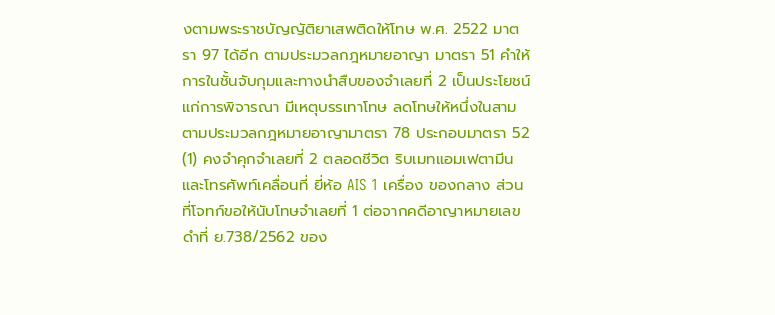งตามพระราชบัญญัติยาเสพติดให้โทษ พ.ศ. 2522 มาตรา 97 ได้อีก ตามประมวลกฎหมายอาญา มาตรา 51 คำให้การในชั้นจับกุมและทางนำสืบของจำเลยที่ 2 เป็นประโยชน์แก่การพิจารณา มีเหตุบรรเทาโทษ ลดโทษให้หนึ่งในสาม ตามประมวลกฎหมายอาญามาตรา 78 ประกอบมาตรา 52 (1) คงจำคุกจำเลยที่ 2 ตลอดชีวิต ริบเมทแอมเฟตามีนและโทรศัพท์เคลื่อนที่ ยี่ห้อ AIS 1 เครื่อง ของกลาง ส่วนที่โจทก์ขอให้นับโทษจำเลยที่ 1 ต่อจากคดีอาญาหมายเลขดำที่ ย.738/2562 ของ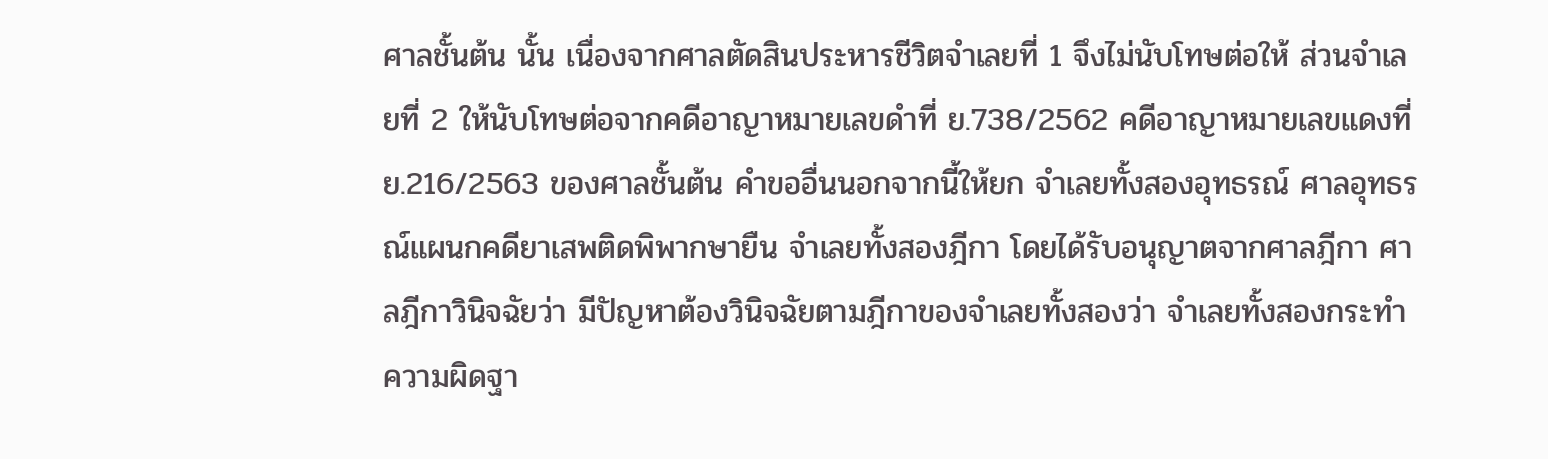ศาลชั้นต้น นั้น เนื่องจากศาลตัดสินประหารชีวิตจำเลยที่ 1 จึงไม่นับโทษต่อให้ ส่วนจำเลยที่ 2 ให้นับโทษต่อจากคดีอาญาหมายเลขดำที่ ย.738/2562 คดีอาญาหมายเลขแดงที่ ย.216/2563 ของศาลชั้นต้น คำขออื่นนอกจากนี้ให้ยก จำเลยทั้งสองอุทธรณ์ ศาลอุทธรณ์แผนกคดียาเสพติดพิพากษายืน จำเลยทั้งสองฎีกา โดยได้รับอนุญาตจากศาลฎีกา ศาลฎีกาวินิจฉัยว่า มีปัญหาต้องวินิจฉัยตามฎีกาของจำเลยทั้งสองว่า จำเลยทั้งสองกระทำความผิดฐา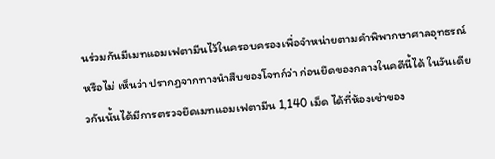นร่วมกันมีเมทแอมเฟตามีนไว้ในครอบครองเพื่อจำหน่ายตามคำพิพากษาศาลอุทธรณ์หรือไม่ เห็นว่า ปรากฏจากทางนำสืบของโจทก์ว่า ก่อนยึดของกลางในคดีนี้ได้ ในวันเดียวกันนั้นได้มีการตรวจยึดเมทแอมเฟตามีน 1,140 เม็ด ได้ที่ห้องเช่าของ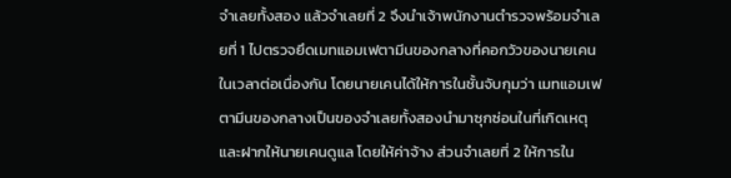จำเลยทั้งสอง แล้วจำเลยที่ 2 จึงนำเจ้าพนักงานตำรวจพร้อมจำเลยที่ 1 ไปตรวจยึดเมทแอมเฟตามีนของกลางที่คอกวัวของนายเคนในเวลาต่อเนื่องกัน โดยนายเคนได้ให้การในชั้นจับกุมว่า เมทแอมเฟตามีนของกลางเป็นของจำเลยทั้งสองนำมาซุกซ่อนในที่เกิดเหตุและฝากให้นายเคนดูแล โดยให้ค่าจ้าง ส่วนจำเลยที่ 2 ให้การใน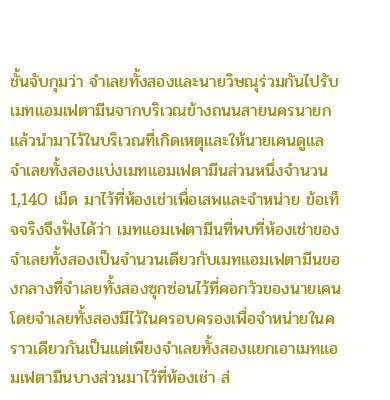ชั้นจับกุมว่า จำเลยทั้งสองและนายวิษณุร่วมกันไปรับ เมทแอมเฟตามีนจากบริเวณข้างถนนสายนครนายก แล้วนำมาไว้ในบริเวณที่เกิดเหตุและให้นายเคนดูแล จำเลยทั้งสองแบ่งเมทแอมเฟตามีนส่วนหนึ่งจำนวน 1,140 เม็ด มาไว้ที่ห้องเช่าเพื่อเสพและจำหน่าย ข้อเท็จจริงจึงฟังได้ว่า เมทแอมเฟตามีนที่พบที่ห้องเช่าของจำเลยทั้งสองเป็นจำนวนเดียวกับเมทแอมเฟตามีนของกลางที่จำเลยทั้งสองซุกซ่อนไว้ที่คอกวัวของนายเคน โดยจำเลยทั้งสองมีไว้ในครอบครองเพื่อจำหน่ายในคราวเดียวกันเป็นแต่เพียงจำเลยทั้งสองแยกเอาเมทแอมเฟตามีนบางส่วนมาไว้ที่ห้องเช่า ส่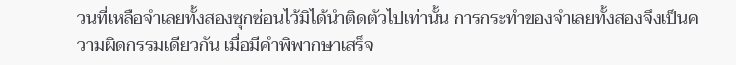วนที่เหลือจำเลยทั้งสองซุกซ่อนไว้มิได้นำติดตัวไปเท่านั้น การกระทำของจำเลยทั้งสองจึงเป็นความผิดกรรมเดียวกัน เมื่อมีคำพิพากษาเสร็จ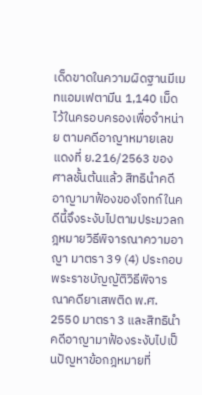เด็ดขาดในความผิดฐานมีเมทแอมเฟตามีน 1,140 เม็ด ไว้ในครอบครองเพื่อจำหน่าย ตามคดีอาญาหมายเลขแดงที่ ย.216/2563 ของศาลชั้นต้นแล้ว สิทธินำคดีอาญามาฟ้องของโจทก์ในคดีนี้จึงระงับไปตามประมวลกฎหมายวิธีพิจารณาความอาญา มาตรา 39 (4) ประกอบพระราชบัญญัติวิธีพิจารณาคดียาเสพติด พ.ศ. 2550 มาตรา 3 และสิทธินำคดีอาญามาฟ้องระงับไปเป็นปัญหาข้อกฎหมายที่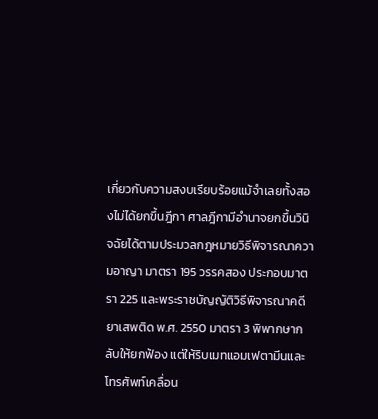เกี่ยวกับความสงบเรียบร้อยแม้จำเลยทั้งสองไม่ได้ยกขึ้นฎีกา ศาลฎีกามีอำนาจยกขึ้นวินิจฉัยได้ตามประมวลกฎหมายวิธีพิจารณาความอาญา มาตรา 195 วรรคสอง ประกอบมาตรา 225 และพระราชบัญญัติวิธีพิจารณาคดียาเสพติด พ.ศ. 2550 มาตรา 3 พิพากษากลับให้ยกฟ้อง แต่ให้ริบเมทแอมเฟตามีนและโทรศัพท์เคลื่อน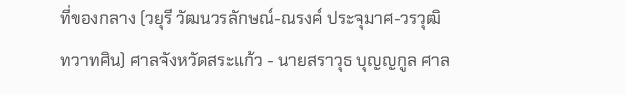ที่ของกลาง (วยุรี วัฒนวรลักษณ์-ณรงค์ ประจุมาศ-วรวุฒิ ทวาทศิน) ศาลจังหวัดสระแก้ว - นายสราวุธ บุญญกูล ศาล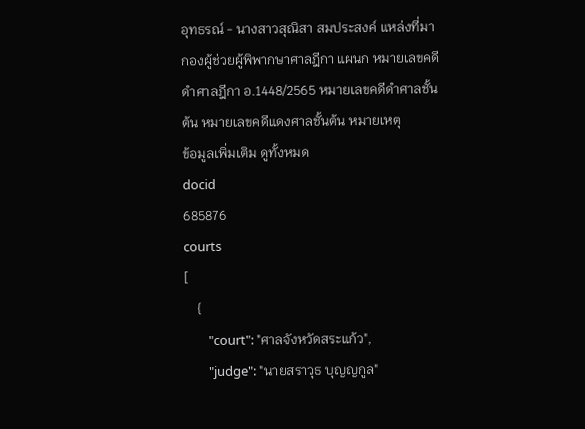อุทธรณ์ - นางสาวสุณิสา สมประสงค์ แหล่งที่มา กองผู้ช่วยผู้พิพากษาศาลฎีกา แผนก หมายเลขคดีดำศาลฎีกา อ.1448/2565 หมายเลขคดีดำศาลชั้นต้น หมายเลขคดีแดงศาลชั้นต้น หมายเหตุ
ข้อมูลเพิ่มเติม ดูทั้งหมด
docid
685876
courts
[
    {
        "court": "ศาลจังหวัดสระแก้ว",
        "judge": "นายสราวุธ บุญญกูล"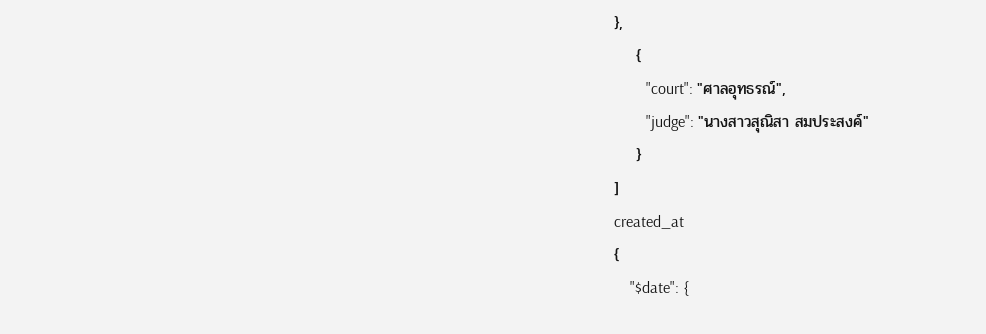},
    {
        "court": "ศาลอุทธรณ์",
        "judge": "นางสาวสุณิสา สมประสงค์"
    }
]
created_at
{
    "$date": {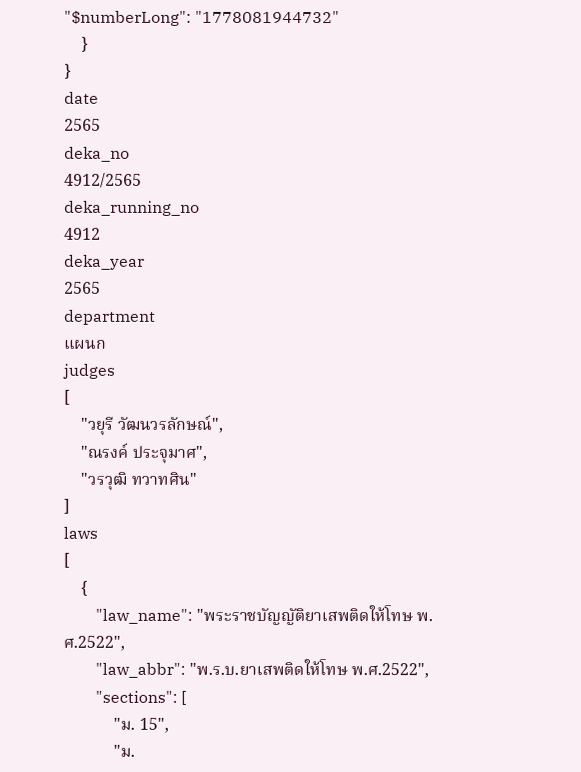"$numberLong": "1778081944732"
    }
}
date
2565
deka_no
4912/2565
deka_running_no
4912
deka_year
2565
department
แผนก
judges
[
    "วยุรี วัฒนวรลักษณ์",
    "ณรงค์ ประจุมาศ",
    "วรวุฒิ ทวาทศิน"
]
laws
[
    {
        "law_name": "พระราชบัญญัติยาเสพติดให้โทษ พ.ศ.2522",
        "law_abbr": "พ.ร.บ.ยาเสพติดให้โทษ พ.ศ.2522",
        "sections": [
            "ม. 15",
            "ม.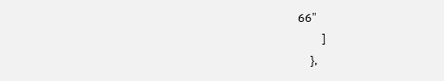66"
        ]
    },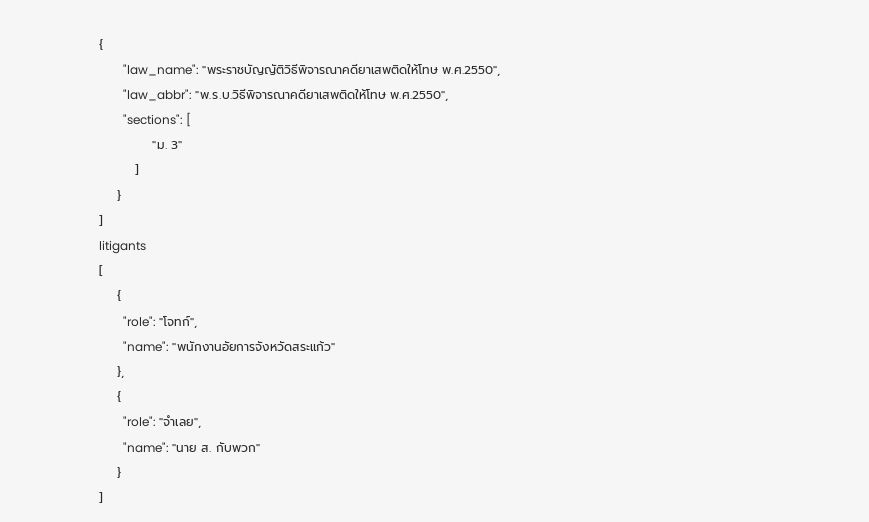{
        "law_name": "พระราชบัญญัติวิธีพิจารณาคดียาเสพติดให้โทษ พ.ศ.2550",
        "law_abbr": "พ.ร.บ.วิธีพิจารณาคดียาเสพติดให้โทษ พ.ศ.2550",
        "sections": [
            "ม. 3"
        ]
    }
]
litigants
[
    {
        "role": "โจทก์",
        "name": "พนักงานอัยการจังหวัดสระแก้ว"
    },
    {
        "role": "จำเลย",
        "name": "นาย ส. กับพวก"
    }
]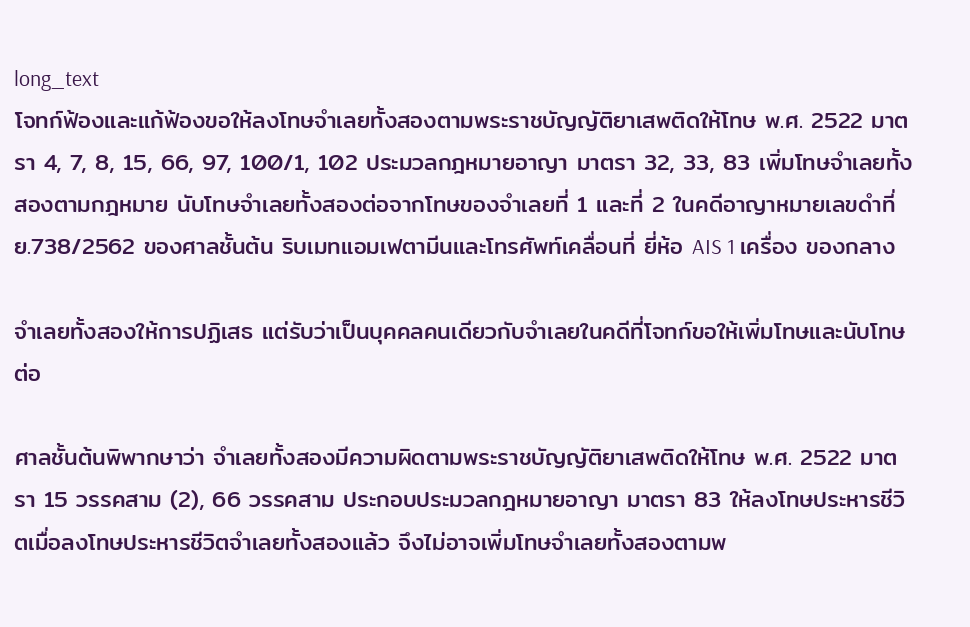long_text
โจทก์ฟ้องและแก้ฟ้องขอให้ลงโทษจำเลยทั้งสองตามพระราชบัญญัติยาเสพติดให้โทษ พ.ศ. 2522 มาตรา 4, 7, 8, 15, 66, 97, 100/1, 102 ประมวลกฎหมายอาญา มาตรา 32, 33, 83 เพิ่มโทษจำเลยทั้งสองตามกฎหมาย นับโทษจำเลยทั้งสองต่อจากโทษของจำเลยที่ 1 และที่ 2 ในคดีอาญาหมายเลขดำที่ ย.738/2562 ของศาลชั้นต้น ริบเมทแอมเฟตามีนและโทรศัพท์เคลื่อนที่ ยี่ห้อ AIS 1 เครื่อง ของกลาง

จำเลยทั้งสองให้การปฏิเสธ แต่รับว่าเป็นบุคคลคนเดียวกับจำเลยในคดีที่โจทก์ขอให้เพิ่มโทษและนับโทษต่อ

ศาลชั้นต้นพิพากษาว่า จำเลยทั้งสองมีความผิดตามพระราชบัญญัติยาเสพติดให้โทษ พ.ศ. 2522 มาตรา 15 วรรคสาม (2), 66 วรรคสาม ประกอบประมวลกฎหมายอาญา มาตรา 83 ให้ลงโทษประหารชีวิตเมื่อลงโทษประหารชีวิตจำเลยทั้งสองแล้ว จึงไม่อาจเพิ่มโทษจำเลยทั้งสองตามพ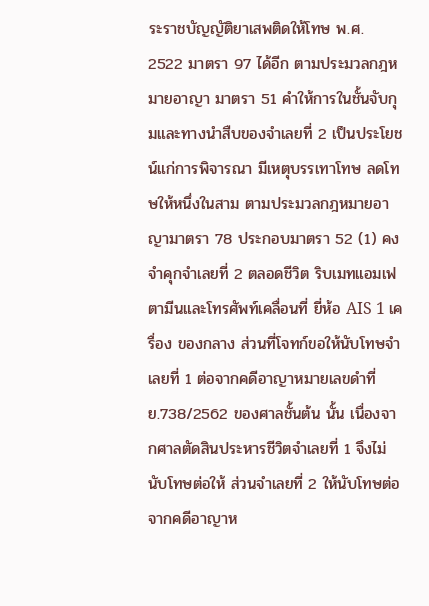ระราชบัญญัติยาเสพติดให้โทษ พ.ศ. 2522 มาตรา 97 ได้อีก ตามประมวลกฎหมายอาญา มาตรา 51 คำให้การในชั้นจับกุมและทางนำสืบของจำเลยที่ 2 เป็นประโยชน์แก่การพิจารณา มีเหตุบรรเทาโทษ ลดโทษให้หนึ่งในสาม ตามประมวลกฎหมายอาญามาตรา 78 ประกอบมาตรา 52 (1) คงจำคุกจำเลยที่ 2 ตลอดชีวิต ริบเมทแอมเฟตามีนและโทรศัพท์เคลื่อนที่ ยี่ห้อ AIS 1 เครื่อง ของกลาง ส่วนที่โจทก์ขอให้นับโทษจำเลยที่ 1 ต่อจากคดีอาญาหมายเลขดำที่ ย.738/2562 ของศาลชั้นต้น นั้น เนื่องจากศาลตัดสินประหารชีวิตจำเลยที่ 1 จึงไม่นับโทษต่อให้ ส่วนจำเลยที่ 2 ให้นับโทษต่อจากคดีอาญาห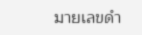มายเลขดำ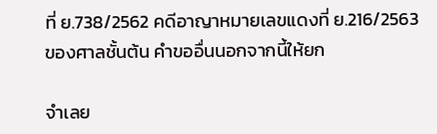ที่ ย.738/2562 คดีอาญาหมายเลขแดงที่ ย.216/2563 ของศาลชั้นต้น คำขออื่นนอกจากนี้ให้ยก

จำเลย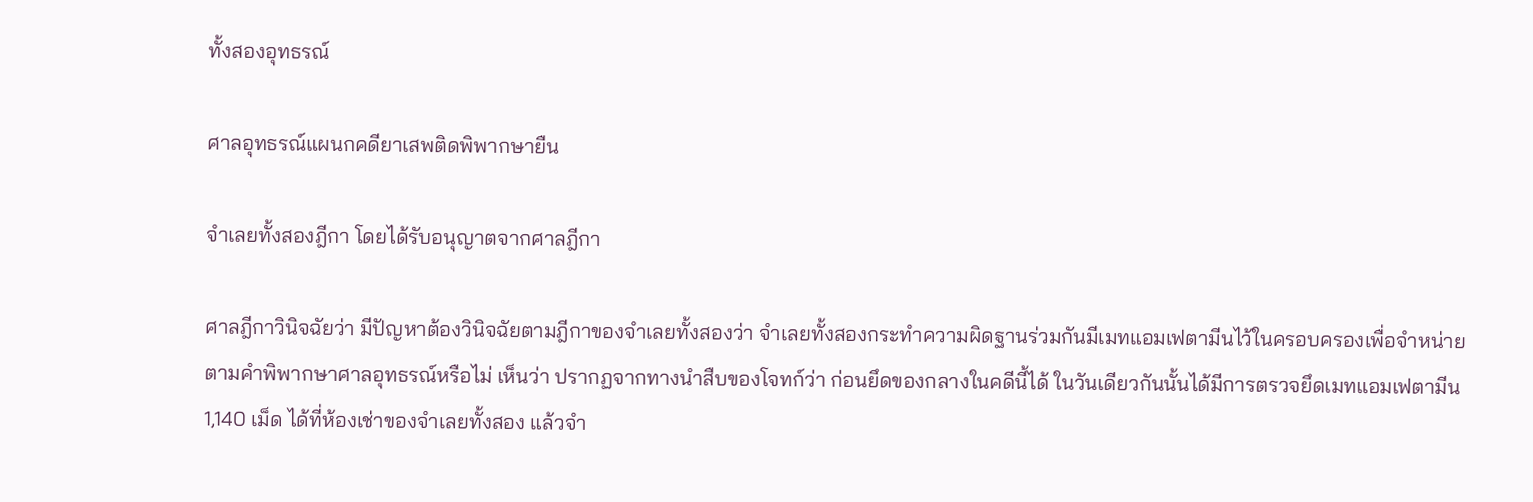ทั้งสองอุทธรณ์

ศาลอุทธรณ์แผนกคดียาเสพติดพิพากษายืน

จำเลยทั้งสองฎีกา โดยได้รับอนุญาตจากศาลฎีกา

ศาลฎีกาวินิจฉัยว่า มีปัญหาต้องวินิจฉัยตามฎีกาของจำเลยทั้งสองว่า จำเลยทั้งสองกระทำความผิดฐานร่วมกันมีเมทแอมเฟตามีนไว้ในครอบครองเพื่อจำหน่ายตามคำพิพากษาศาลอุทธรณ์หรือไม่ เห็นว่า ปรากฏจากทางนำสืบของโจทก์ว่า ก่อนยึดของกลางในคดีนี้ได้ ในวันเดียวกันนั้นได้มีการตรวจยึดเมทแอมเฟตามีน 1,140 เม็ด ได้ที่ห้องเช่าของจำเลยทั้งสอง แล้วจำ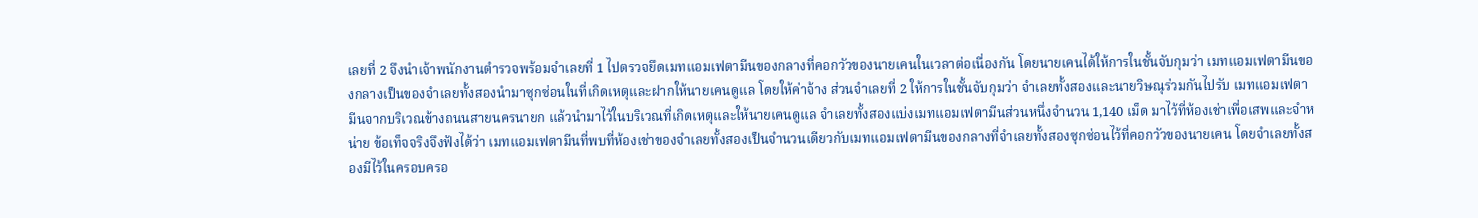เลยที่ 2 จึงนำเจ้าพนักงานตำรวจพร้อมจำเลยที่ 1 ไปตรวจยึดเมทแอมเฟตามีนของกลางที่คอกวัวของนายเคนในเวลาต่อเนื่องกัน โดยนายเคนได้ให้การในชั้นจับกุมว่า เมทแอมเฟตามีนของกลางเป็นของจำเลยทั้งสองนำมาซุกซ่อนในที่เกิดเหตุและฝากให้นายเคนดูแล โดยให้ค่าจ้าง ส่วนจำเลยที่ 2 ให้การในชั้นจับกุมว่า จำเลยทั้งสองและนายวิษณุร่วมกันไปรับ เมทแอมเฟตามีนจากบริเวณข้างถนนสายนครนายก แล้วนำมาไว้ในบริเวณที่เกิดเหตุและให้นายเคนดูแล จำเลยทั้งสองแบ่งเมทแอมเฟตามีนส่วนหนึ่งจำนวน 1,140 เม็ด มาไว้ที่ห้องเช่าเพื่อเสพและจำหน่าย ข้อเท็จจริงจึงฟังได้ว่า เมทแอมเฟตามีนที่พบที่ห้องเช่าของจำเลยทั้งสองเป็นจำนวนเดียวกับเมทแอมเฟตามีนของกลางที่จำเลยทั้งสองซุกซ่อนไว้ที่คอกวัวของนายเคน โดยจำเลยทั้งสองมีไว้ในครอบครอ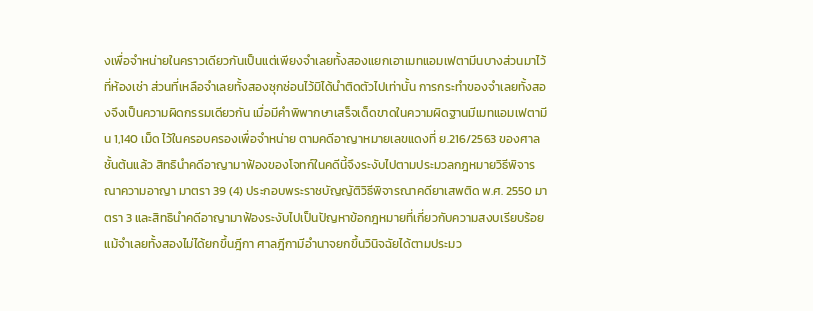งเพื่อจำหน่ายในคราวเดียวกันเป็นแต่เพียงจำเลยทั้งสองแยกเอาเมทแอมเฟตามีนบางส่วนมาไว้ที่ห้องเช่า ส่วนที่เหลือจำเลยทั้งสองซุกซ่อนไว้มิได้นำติดตัวไปเท่านั้น การกระทำของจำเลยทั้งสองจึงเป็นความผิดกรรมเดียวกัน เมื่อมีคำพิพากษาเสร็จเด็ดขาดในความผิดฐานมีเมทแอมเฟตามีน 1,140 เม็ด ไว้ในครอบครองเพื่อจำหน่าย ตามคดีอาญาหมายเลขแดงที่ ย.216/2563 ของศาลชั้นต้นแล้ว สิทธินำคดีอาญามาฟ้องของโจทก์ในคดีนี้จึงระงับไปตามประมวลกฎหมายวิธีพิจารณาความอาญา มาตรา 39 (4) ประกอบพระราชบัญญัติวิธีพิจารณาคดียาเสพติด พ.ศ. 2550 มาตรา 3 และสิทธินำคดีอาญามาฟ้องระงับไปเป็นปัญหาข้อกฎหมายที่เกี่ยวกับความสงบเรียบร้อยแม้จำเลยทั้งสองไม่ได้ยกขึ้นฎีกา ศาลฎีกามีอำนาจยกขึ้นวินิจฉัยได้ตามประมว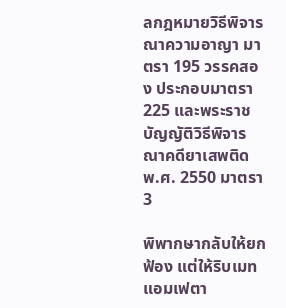ลกฎหมายวิธีพิจารณาความอาญา มาตรา 195 วรรคสอง ประกอบมาตรา 225 และพระราชบัญญัติวิธีพิจารณาคดียาเสพติด พ.ศ. 2550 มาตรา 3

พิพากษากลับให้ยกฟ้อง แต่ให้ริบเมทแอมเฟตา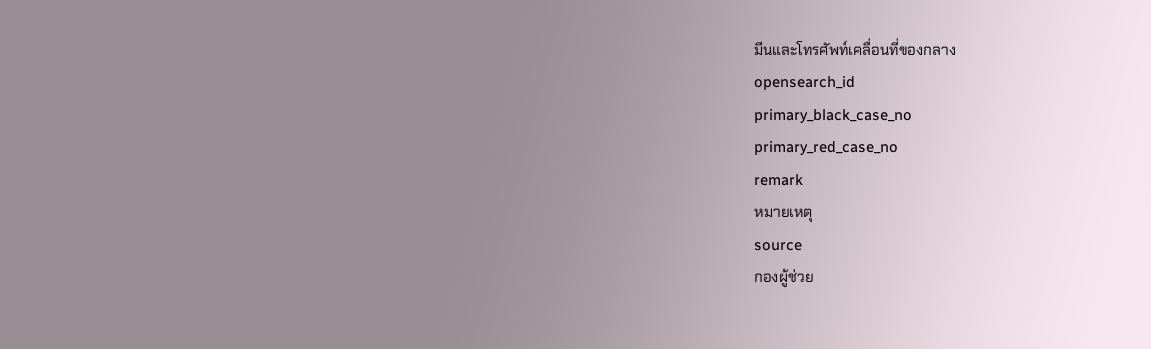มีนและโทรศัพท์เคลื่อนที่ของกลาง
opensearch_id
primary_black_case_no
primary_red_case_no
remark
หมายเหตุ
source
กองผู้ช่วย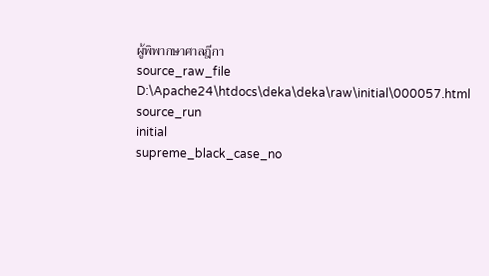ผู้พิพากษาศาลฎีกา
source_raw_file
D:\Apache24\htdocs\deka\deka\raw\initial\000057.html
source_run
initial
supreme_black_case_no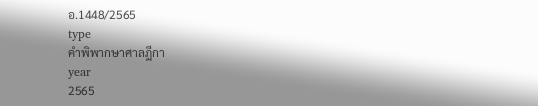อ.1448/2565
type
คำพิพากษาศาลฎีกา
year
2565